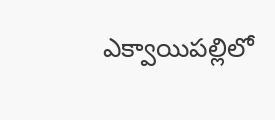ఎక్వాయిపల్లిలో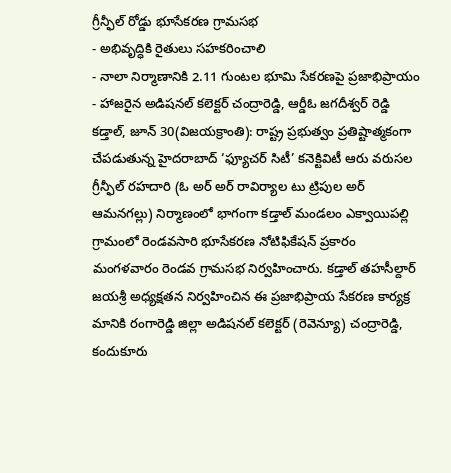గ్రీన్ఫీల్ రోడ్డు భూసేకరణ గ్రామసభ
- అభివృద్ధికి రైతులు సహకరించాలి
- నాలా నిర్మాణానికి 2.11 గుంటల భూమి సేకరణపై ప్రజాభిప్రాయం
- హాజరైన అడిషనల్ కలెక్టర్ చంద్రారెడ్డి, ఆర్డీఓ జగదీశ్వర్ రెడ్డి
కడ్తాల్, జూన్ 30(విజయక్రాంతి): రాష్ట్ర ప్రభుత్వం ప్రతిష్టాత్మకంగా చేపడుతున్న హైదరాబాద్ ‘ఫ్యూచర్ సిటీ’ కనెక్టివిటీ ఆరు వరుసల గ్రీన్ఫీల్ రహదారి (ఓ అర్ అర్ రావిర్యాల టు ట్రిపుల అర్ ఆమనగల్లు) నిర్మాణంలో భాగంగా కడ్తాల్ మండలం ఎక్వాయిపల్లి గ్రామంలో రెండవసారి భూసేకరణ నోటిఫికేషన్ ప్రకారం మంగళవారం రెండవ గ్రామసభ నిర్వహించారు. కడ్తాల్ తహసీల్దార్ జయశ్రీ అధ్యక్షతన నిర్వహించిన ఈ ప్రజాభిప్రాయ సేకరణ కార్యక్ర మానికి రంగారెడ్డి జిల్లా అడిషనల్ కలెక్టర్ (రెవెన్యూ) చంద్రారెడ్డి, కందుకూరు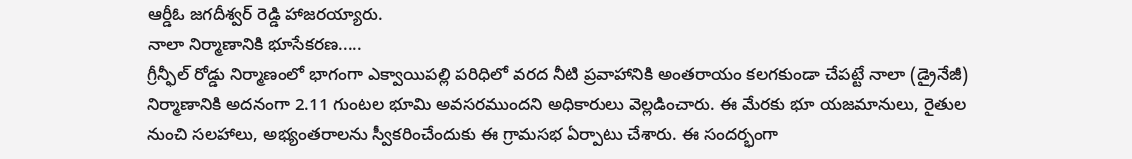ఆర్డీఓ జగదీశ్వర్ రెడ్డి హాజరయ్యారు.
నాలా నిర్మాణానికి భూసేకరణ.....
గ్రీన్ఫీల్ రోడ్డు నిర్మాణంలో భాగంగా ఎక్వాయిపల్లి పరిధిలో వరద నీటి ప్రవాహానికి అంతరాయం కలగకుండా చేపట్టే నాలా (డ్రైనేజీ) నిర్మాణానికి అదనంగా 2.11 గుంటల భూమి అవసరముందని అధికారులు వెల్లడించారు. ఈ మేరకు భూ యజమానులు, రైతుల నుంచి సలహాలు, అభ్యంతరాలను స్వీకరించేందుకు ఈ గ్రామసభ ఏర్పాటు చేశారు. ఈ సందర్భంగా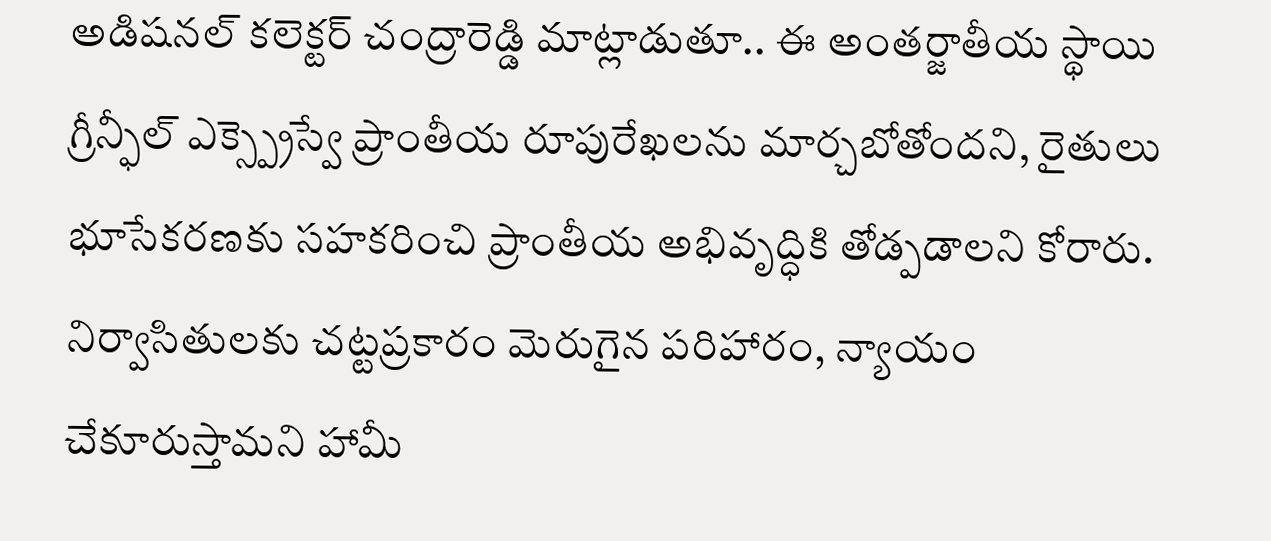అడిషనల్ కలెక్టర్ చంద్రారెడ్డి మాట్లాడుతూ.. ఈ అంతర్జాతీయ స్థాయి గ్రీన్ఫీల్ ఎక్స్ప్రెస్వే ప్రాంతీయ రూపురేఖలను మార్చబోతోందని, రైతులు భూసేకరణకు సహకరించి ప్రాంతీయ అభివృద్ధికి తోడ్పడాలని కోరారు. నిర్వాసితులకు చట్టప్రకారం మెరుగైన పరిహారం, న్యాయం చేకూరుస్తామని హామీ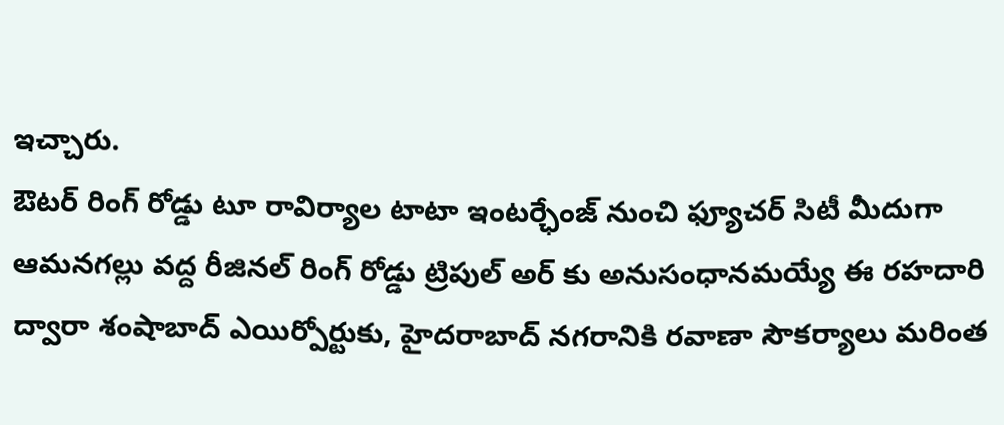ఇచ్చారు.
ఔటర్ రింగ్ రోడ్డు టూ రావిర్యాల టాటా ఇంటర్ఛేంజ్ నుంచి ఫ్యూచర్ సిటీ మీదుగా ఆమనగల్లు వద్ద రీజినల్ రింగ్ రోడ్డు ట్రిపుల్ అర్ కు అనుసంధానమయ్యే ఈ రహదారి ద్వారా శంషాబాద్ ఎయిర్పోర్టుకు, హైదరాబాద్ నగరానికి రవాణా సౌకర్యాలు మరింత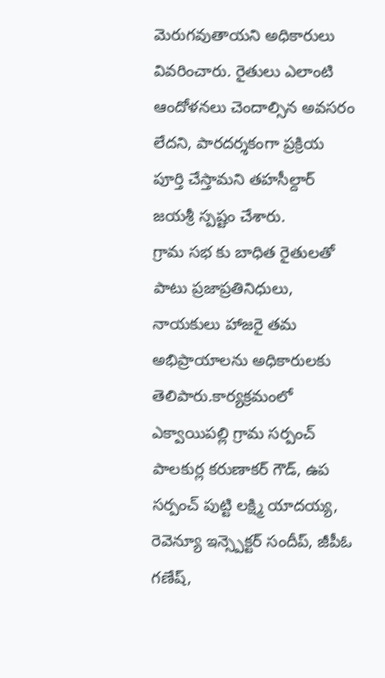మెరుగవుతాయని అధికారులు వివరించారు. రైతులు ఎలాంటి ఆందోళనలు చెందాల్సిన అవసరం లేదని, పారదర్శకంగా ప్రక్రియ పూర్తి చేస్తామని తహసీల్దార్ జయశ్రీ స్పష్టం చేశారు.
గ్రామ సభ కు బాధిత రైతులతో పాటు ప్రజాప్రతినిధులు, నాయకులు హాజరై తమ అభిప్రాయాలను అధికారులకు తెలిపారు.కార్యక్రమంలో ఎక్వాయిపల్లి గ్రామ సర్పంచ్ పాలకుర్ల కరుణాకర్ గౌడ్, ఉప సర్పంచ్ పుట్టి లక్ష్మి యాదయ్య, రెవెన్యూ ఇన్స్పెక్టర్ సందీప్, జీపీఓ గణేష్,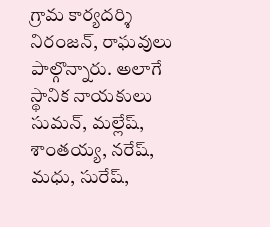గ్రామ కార్యదర్శి నిరంజన్, రాఘవులు పాల్గొన్నారు. అలాగే స్థానిక నాయకులు సుమన్, మల్లేష్, శాంతయ్య, నరేష్, మధు, సురేష్,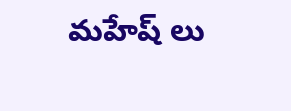మహేష్ లు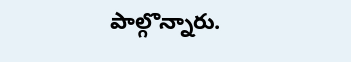పాల్గొన్నారు.